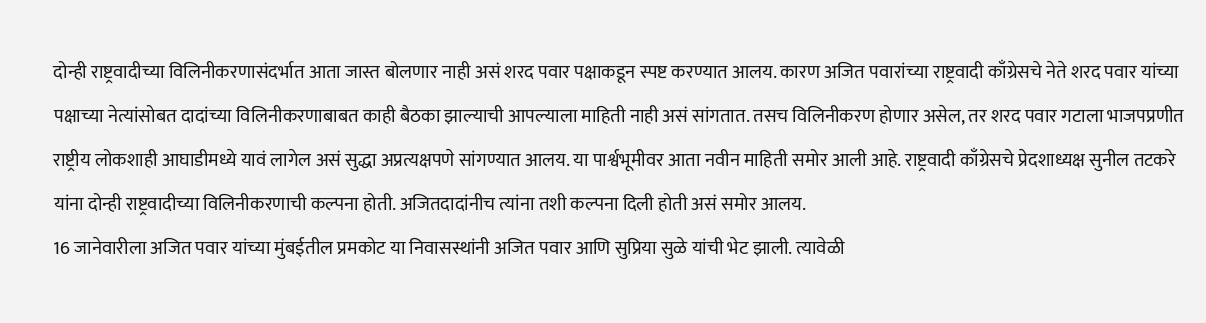दोन्ही राष्ट्रवादीच्या विलिनीकरणासंदर्भात आता जास्त बोलणार नाही असं शरद पवार पक्षाकडून स्पष्ट करण्यात आलय. कारण अजित पवारांच्या राष्ट्रवादी काँग्रेसचे नेते शरद पवार यांच्या पक्षाच्या नेत्यांसोबत दादांच्या विलिनीकरणाबाबत काही बैठका झाल्याची आपल्याला माहिती नाही असं सांगतात. तसच विलिनीकरण होणार असेल, तर शरद पवार गटाला भाजपप्रणीत राष्ट्रीय लोकशाही आघाडीमध्ये यावं लागेल असं सुद्धा अप्रत्यक्षपणे सांगण्यात आलय. या पार्श्वभूमीवर आता नवीन माहिती समोर आली आहे. राष्ट्रवादी काँग्रेसचे प्रेदशाध्यक्ष सुनील तटकरे यांना दोन्ही राष्ट्रवादीच्या विलिनीकरणाची कल्पना होती. अजितदादांनीच त्यांना तशी कल्पना दिली होती असं समोर आलय.
16 जानेवारीला अजित पवार यांच्या मुंबईतील प्रमकोट या निवासस्थांनी अजित पवार आणि सुप्रिया सुळे यांची भेट झाली. त्यावेळी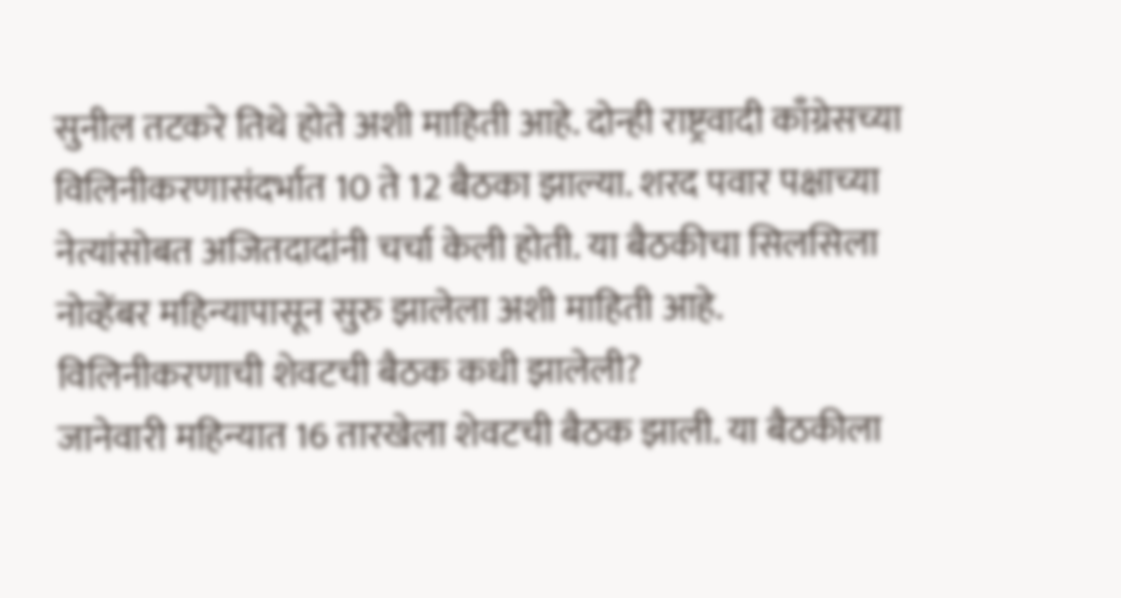सुनील तटकरे तिथे होते अशी माहिती आहे. दोन्ही राष्ट्रवादी काँग्रेसच्या विलिनीकरणासंदर्भात 10 ते 12 बैठका झाल्या. शरद पवार पक्षाच्या नेत्यांसोबत अजितदादांनी चर्चा केली होती. या बैठकीचा सिलसिला नोव्हेंबर महिन्यापासून सुरु झालेला अशी माहिती आहे.
विलिनीकरणाची शेवटची बैठक कधी झालेली?
जानेवारी महिन्यात 16 तारखेला शेवटची बैठक झाली. या बैठकीला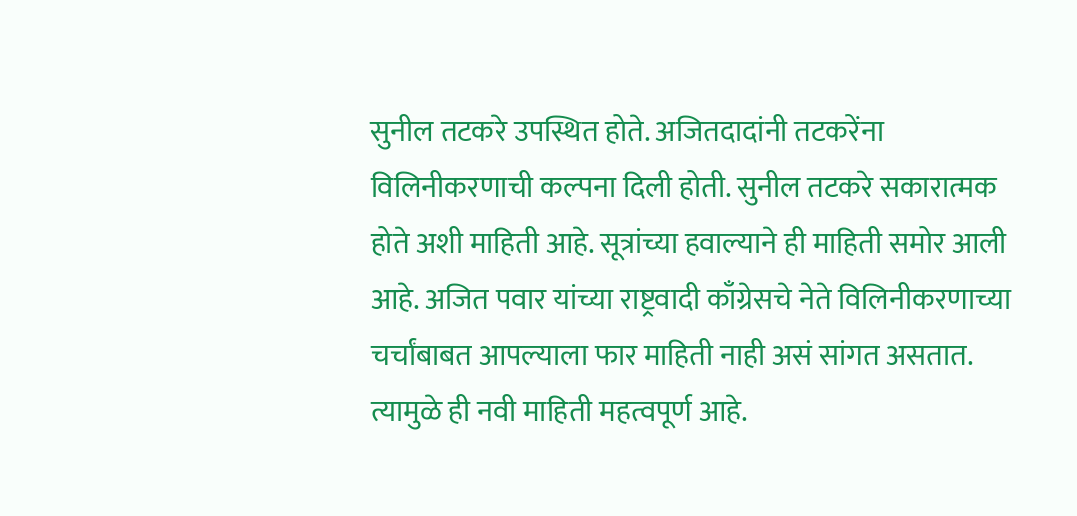सुनील तटकरे उपस्थित होते. अजितदादांनी तटकरेंना विलिनीकरणाची कल्पना दिली होती. सुनील तटकरे सकारात्मक होते अशी माहिती आहे. सूत्रांच्या हवाल्याने ही माहिती समोर आली आहे. अजित पवार यांच्या राष्ट्रवादी काँग्रेसचे नेते विलिनीकरणाच्या चर्चांबाबत आपल्याला फार माहिती नाही असं सांगत असतात. त्यामुळे ही नवी माहिती महत्वपूर्ण आहे.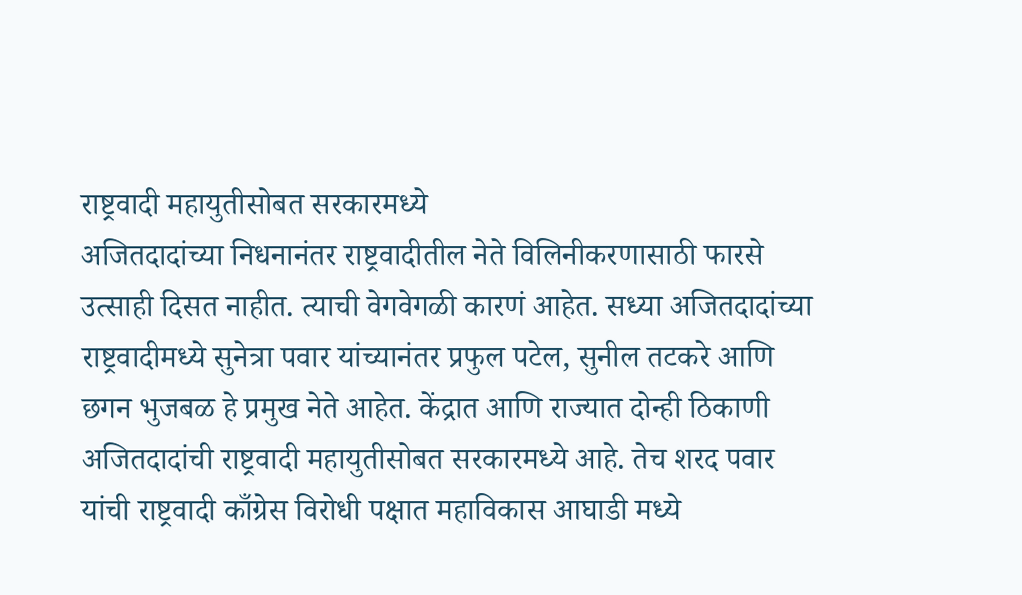राष्ट्रवादी महायुतीसोबत सरकारमध्ये
अजितदादांच्या निधनानंतर राष्ट्रवादीतील नेते विलिनीकरणासाठी फारसे उत्साही दिसत नाहीत. त्याची वेगवेगळी कारणं आहेत. सध्या अजितदादांच्या राष्ट्रवादीमध्ये सुनेत्रा पवार यांच्यानंतर प्रफुल पटेल, सुनील तटकरे आणि छगन भुजबळ हे प्रमुख नेते आहेत. केंद्रात आणि राज्यात दोन्ही ठिकाणी अजितदादांची राष्ट्रवादी महायुतीसोबत सरकारमध्ये आहे. तेच शरद पवार यांची राष्ट्रवादी काँग्रेस विरोधी पक्षात महाविकास आघाडी मध्ये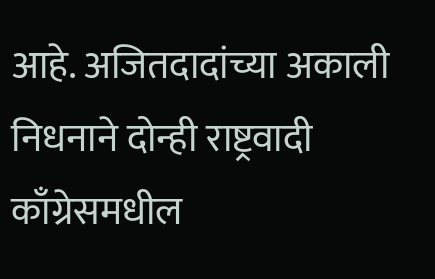आहे. अजितदादांच्या अकाली निधनाने दोन्ही राष्ट्रवादी काँग्रेसमधील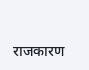राजकारण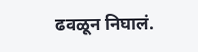ढवळून निघालं.